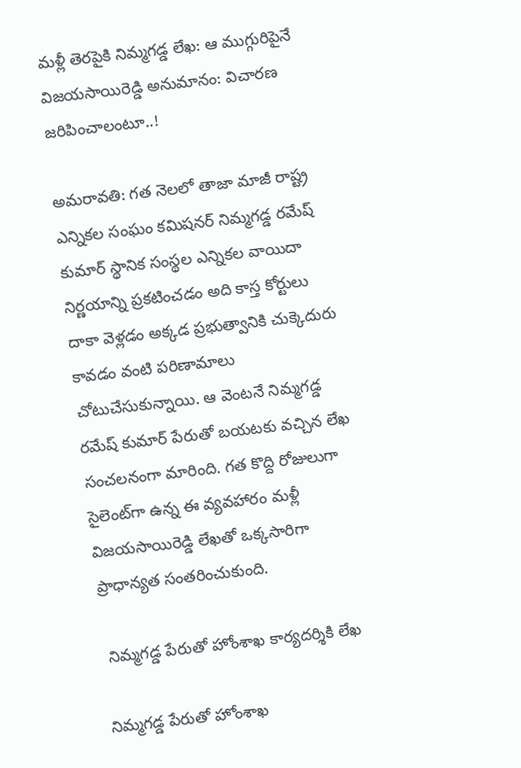మళ్లీ తెరపైకి నిమ్మగడ్డ లేఖ: ఆ ముగ్గురిపైనే విజయసాయిరెడ్డి అనుమానం: విచారణ జరిపించాలంటూ..!

అమరావతి: గత నెలలో తాజా మాజీ రాష్ట్ర ఎన్నికల సంఘం కమిషనర్ నిమ్మగడ్డ రమేష్ కుమార్ స్థానిక సంస్థల ఎన్నికల వాయిదా నిర్ణయాన్ని ప్రకటించడం అది కాస్త కోర్టులు దాకా వెళ్లడం అక్కడ ప్రభుత్వానికి చుక్కెదురు కావడం వంటి పరిణామాలు చోటుచేసుకున్నాయి. ఆ వెంటనే నిమ్మగడ్డ రమేష్ కుమార్ పేరుతో బయటకు వచ్చిన లేఖ సంచలనంగా మారింది. గత కొద్ది రోజులుగా సైలెంట్‌గా ఉన్న ఈ వ్యవహారం మళ్లీ విజయసాయిరెడ్డి లేఖతో ఒక్కసారిగా ప్రాధాన్యత సంతరించుకుంది.

 నిమ్మగడ్డ పేరుతో హోంశాఖ కార్యదర్శికి లేఖ

నిమ్మగడ్డ పేరుతో హోంశాఖ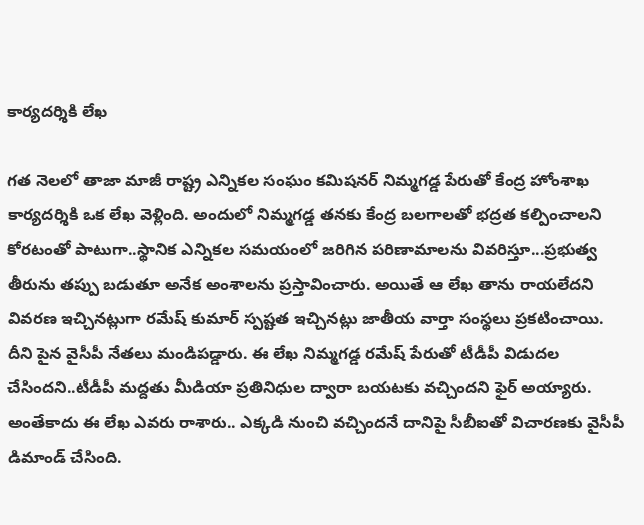కార్యదర్శికి లేఖ

గత నెలలో తాజా మాజీ రాష్ట్ర ఎన్నికల సంఘం కమిషనర్ నిమ్మగడ్డ పేరుతో కేంద్ర హోంశాఖ కార్యదర్శికి ఒక లేఖ వెళ్లింది. అందులో నిమ్మగడ్డ తనకు కేంద్ర బలగాలతో భద్రత కల్పించాలని కోరటంతో పాటుగా..స్థానిక ఎన్నికల సమయంలో జరిగిన పరిణామాలను వివరిస్తూ...ప్రభుత్వ తీరును తప్పు బడుతూ అనేక అంశాలను ప్రస్తావించారు. అయితే ఆ లేఖ తాను రాయలేదని వివరణ ఇచ్చినట్లుగా రమేష్ కుమార్ స్పష్టత ఇచ్చినట్లు జాతీయ వార్తా సంస్థలు ప్రకటించాయి. దీని పైన వైసీపీ నేతలు మండిపడ్డారు. ఈ లేఖ నిమ్మగడ్డ రమేష్ పేరుతో టీడీపీ విడుదల చేసిందని..టీడీపీ మద్దతు మీడియా ప్రతినిధుల ద్వారా బయటకు వచ్చిందని ఫైర్ అయ్యారు. అంతేకాదు ఈ లేఖ ఎవరు రాశారు.. ఎక్కడి నుంచి వచ్చిందనే దానిపై సీబీఐతో విచారణకు వైసీపీ డిమాండ్ చేసింది.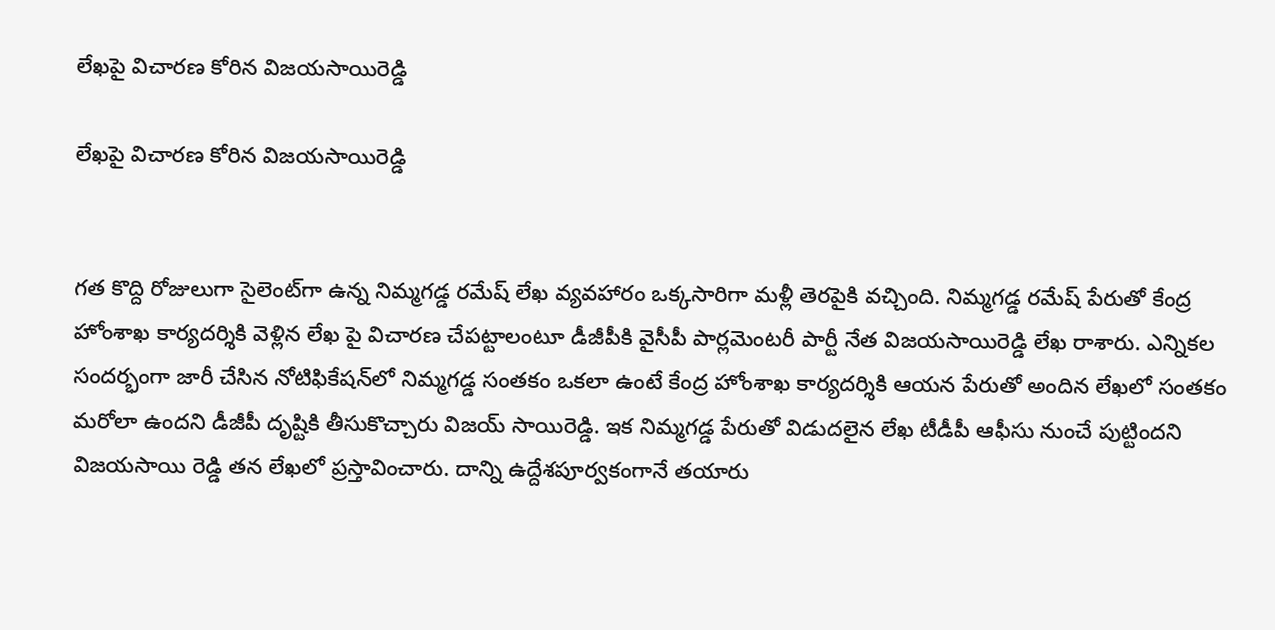లేఖపై విచారణ కోరిన విజయసాయిరెడ్డి

లేఖపై విచారణ కోరిన విజయసాయిరెడ్డి


గత కొద్ది రోజులుగా సైలెంట్‌గా ఉన్న నిమ్మగడ్డ రమేష్ లేఖ వ్యవహారం ఒక్కసారిగా మళ్లీ తెరపైకి వచ్చింది. నిమ్మగడ్డ రమేష్ పేరుతో కేంద్ర హోంశాఖ కార్యదర్శికి వెళ్లిన లేఖ పై విచారణ చేపట్టాలంటూ డీజీపీకి వైసీపీ పార్లమెంటరీ పార్టీ నేత విజయసాయిరెడ్డి లేఖ రాశారు. ఎన్నికల సందర్భంగా జారీ చేసిన నోటిఫికేషన్‌లో నిమ్మగడ్డ సంతకం ఒకలా ఉంటే కేంద్ర హోంశాఖ కార్యదర్శికి ఆయన పేరుతో అందిన లేఖలో సంతకం మరోలా ఉందని డీజీపీ దృష్టికి తీసుకొచ్చారు విజయ్ సాయిరెడ్డి. ఇక నిమ్మగడ్డ పేరుతో విడుదలైన లేఖ టీడీపీ ఆఫీసు నుంచే పుట్టిందని విజయసాయి రెడ్డి తన లేఖలో ప్రస్తావించారు. దాన్ని ఉద్దేశపూర్వకంగానే తయారు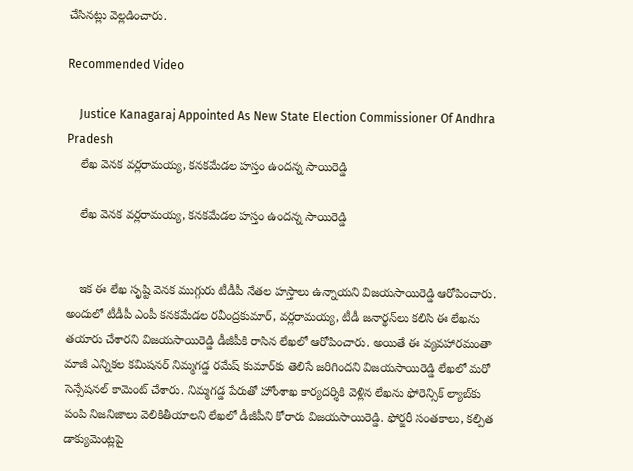చేసినట్లు వెల్లడించారు.

Recommended Video

    Justice Kanagaraj Appointed As New State Election Commissioner Of Andhra Pradesh
    లేఖ వెనక వర్లరామయ్య, కనకమేడల హస్తం ఉందన్న సాయిరెడ్డి

    లేఖ వెనక వర్లరామయ్య, కనకమేడల హస్తం ఉందన్న సాయిరెడ్డి


    ఇక ఈ లేఖ సృష్టి వెనక ముగ్గురు టీడీపీ నేతల హస్తాలు ఉన్నాయని విజయసాయిరెడ్డి ఆరోపించారు. అందులో టీడీపీ ఎంపీ కనకమేడల రవీంద్రకుమార్, వర్లరామయ్య, టీడీ జనార్థన్‌లు కలిసి ఈ లేఖను తయారు చేశారని విజయసాయిరెడ్డి డీజీపీకి రాసిన లేఖలో ఆరోపించారు. అయితే ఈ వ్యవహారమంతా మాజీ ఎన్నికల కమిషనర్ నిమ్మగడ్డ రమేష్ కుమార్‌కు తెలిసే జరిగిందని విజయసాయిరెడ్డి లేఖలో మరో సెన్సేషనల్ కామెంట్ చేశారు. నిమ్మగడ్డ పేరుతో హోంశాఖ కార్యదర్శికి వెళ్లిన లేఖను ఫోరెన్సిక్ ల్యాబ్‌కు పంపి నిజనిజాలు వెలికితీయాలని లేఖలో డీజీపీని కోరారు విజయసాయిరెడ్డి. ఫోర్జరీ సంతకాలు, కల్పిత డాక్యుమెంట్లపై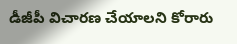డీజీపీ విచారణ చేయాలని కోరారు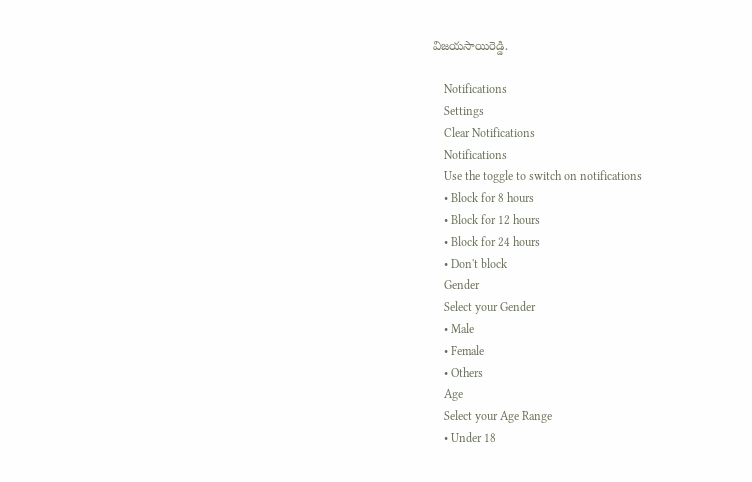విజయసాయిరెడ్డి.

    Notifications
    Settings
    Clear Notifications
    Notifications
    Use the toggle to switch on notifications
    • Block for 8 hours
    • Block for 12 hours
    • Block for 24 hours
    • Don't block
    Gender
    Select your Gender
    • Male
    • Female
    • Others
    Age
    Select your Age Range
    • Under 18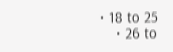• 18 to 25
    • 26 to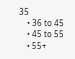35
    • 36 to 45
    • 45 to 55
    • 55+